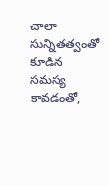చాలా సున్నితత్వంతో కూడిన సమస్య కావడంతో,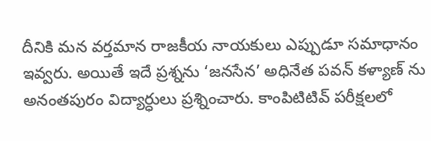దీనికి మన వర్తమాన రాజకీయ నాయకులు ఎప్పుడూ సమాధానం ఇవ్వరు. అయితే ఇదే ప్రశ్నను ‘జనసేన’ అధినేత పవన్ కళ్యాణ్ ను అనంతపురం విద్యార్ధులు ప్రశ్నించారు. కాంపిటిటివ్ పరీక్షలలో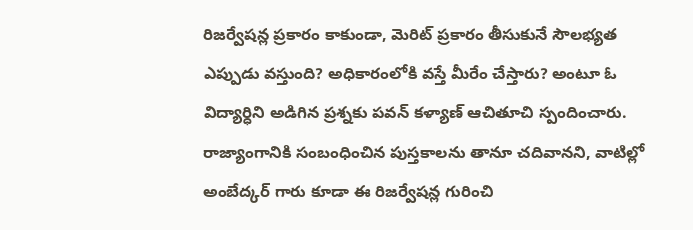రిజర్వేషన్ల ప్రకారం కాకుండా, మెరిట్ ప్రకారం తీసుకునే సౌలభ్యత ఎప్పుడు వస్తుంది? అధికారంలోకి వస్తే మీరేం చేస్తారు? అంటూ ఓ విద్యార్ధిని అడిగిన ప్రశ్నకు పవన్ కళ్యాణ్ ఆచితూచి స్పందించారు.
రాజ్యాంగానికి సంబంధించిన పుస్తకాలను తానూ చదివానని, వాటిల్లో అంబేద్కర్ గారు కూడా ఈ రిజర్వేషన్ల గురించి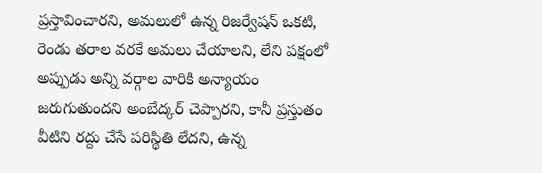ప్రస్తావించారని, అమలులో ఉన్న రిజర్వేషన్ ఒకటి, రెండు తరాల వరకే అమలు చేయాలని, లేని పక్షంలో అప్పుడు అన్ని వర్గాల వారికి అన్యాయం జరుగుతుందని అంబేద్కర్ చెప్పారని, కానీ ప్రస్తుతం వీటిని రద్దు చేసే పరిస్థితి లేదని, ఉన్న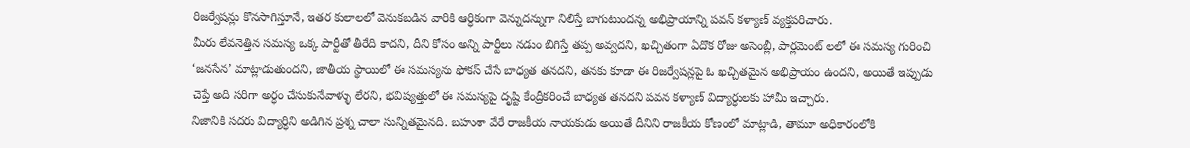రిజర్వేషన్లు కొనసాగిస్తూనే, ఇతర కులాలలో వెనుకబడిన వారికి ఆర్ధికంగా వెన్నుదన్నుగా నిలిస్తే బాగుటుందన్న అభిప్రాయాన్ని పవన్ కళ్యాణ్ వ్యక్తపరిచారు.
మీరు లేవనెత్తిన సమస్య ఒక్క పార్టీతో తీరేది కాదని, దీని కోసం అన్ని పార్టీలు నడుం బిగిస్తే తప్ప అవ్వదని, ఖచ్చితంగా ఏదొక రోజు అసెంబ్లీ, పార్లమెంట్ లలో ఈ సమస్య గురించి ‘జనసేన’ మాట్లాడుతుందని, జాతీయ స్థాయిలో ఈ సమస్యను ఫోకస్ చేసే బాధ్యత తనదని, తనకు కూడా ఈ రిజర్వేషన్లపై ఓ ఖచ్చితమైన అభిప్రాయం ఉందని, అయితే ఇప్పుడు చెప్తే అది సరిగా అర్ధం చేసుకునేవాళ్ళు లేరని, భవిష్యత్తులో ఈ సమస్యపై దృష్టి కేంద్రీకరించే బాధ్యత తనదని పవన కళ్యాణ్ విద్యార్ధులకు హామీ ఇచ్చారు.
నిజానికి సదరు విద్యార్ధిని అడిగిన ప్రశ్న చాలా సున్నితమైనది. బహుశా వేరే రాజకీయ నాయకుడు అయితే దీనిని రాజకీయ కోణంలో మాట్లాడి, తామూ అధికారంలోకి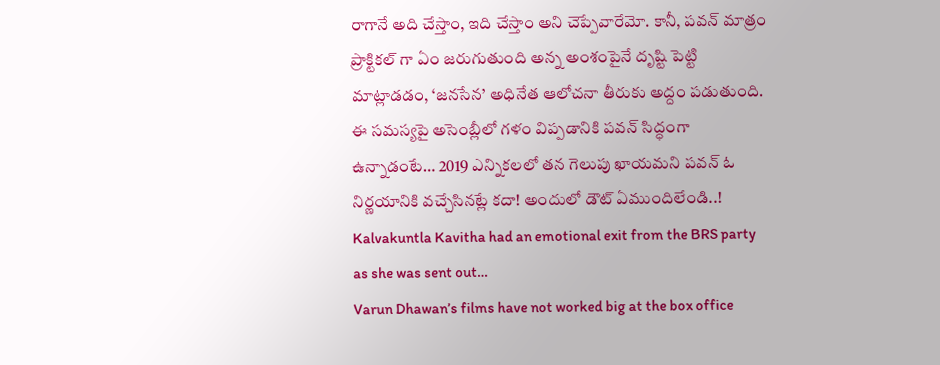రాగానే అది చేస్తాం, ఇది చేస్తాం అని చెప్పేవారేమో. కానీ, పవన్ మాత్రం ప్రాక్టికల్ గా ఏం జరుగుతుంది అన్న అంశంపైనే దృష్టి పెట్టి మాట్లాడడం, ‘జనసేన’ అధినేత ఆలోచనా తీరుకు అద్దం పడుతుంది. ఈ సమస్యపై అసెంబ్లీలో గళం విప్పడానికి పవన్ సిద్ధంగా ఉన్నాడంటే… 2019 ఎన్నికలలో తన గెలుపు ఖాయమని పవన్ ఓ నిర్ణయానికి వచ్చేసినట్లే కదా! అందులో డౌట్ ఏముందిలేండి..!
Kalvakuntla Kavitha had an emotional exit from the BRS party as she was sent out…
Varun Dhawan’s films have not worked big at the box office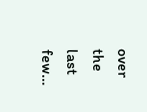over the last few…